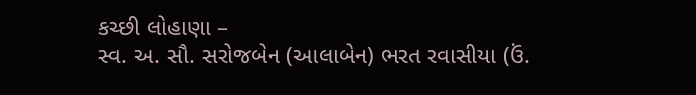કચ્છી લોહાણા –
સ્વ. અ. સૌ. સરોજબેન (આલાબેન) ભરત રવાસીયા (ઉં.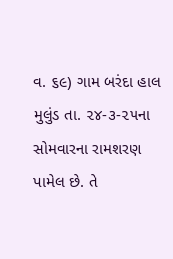વ. ૬૯) ગામ બરંદા હાલ મુલુંડ તા. ૨૪-૩-૨૫ના સોમવારના રામશરણ પામેલ છે. તે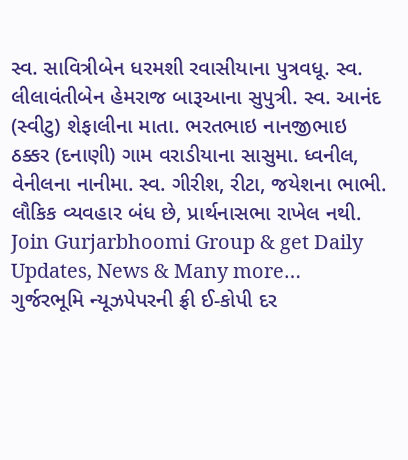સ્વ. સાવિત્રીબેન ધરમશી રવાસીયાના પુત્રવધૂ. સ્વ. લીલાવંતીબેન હેમરાજ બારૂઆના સુપુત્રી. સ્વ. આનંદ (સ્વીટુ) શેફાલીના માતા. ભરતભાઇ નાનજીભાઇ ઠક્કર (દનાણી) ગામ વરાડીયાના સાસુમા. ધ્વનીલ, વેનીલના નાનીમા. સ્વ. ગીરીશ, રીટા, જયેશના ભાભી. લૌકિક વ્યવહાર બંધ છે, પ્રાર્થનાસભા રાખેલ નથી.
Join Gurjarbhoomi Group & get Daily Updates, News & Many more…
ગુર્જરભૂમિ ન્યૂઝપેપરની ફ્રી ઈ-કોપી દર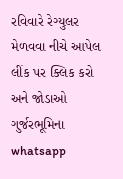રવિવારે રેગ્યુલર મેળવવા નીચે આપેલ લીંક પર ક્લિક કરો અને જોડાઓ ગુર્જરભૂમિના whatsapp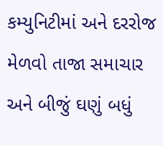કમ્યુનિટીમાં અને દરરોજ મેળવો તાજા સમાચાર અને બીજું ઘણું બધું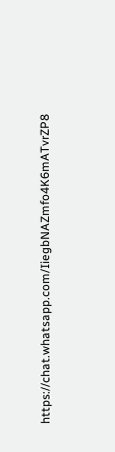https://chat.whatsapp.com/IiegbNAZmfo4K6mATvrZP8